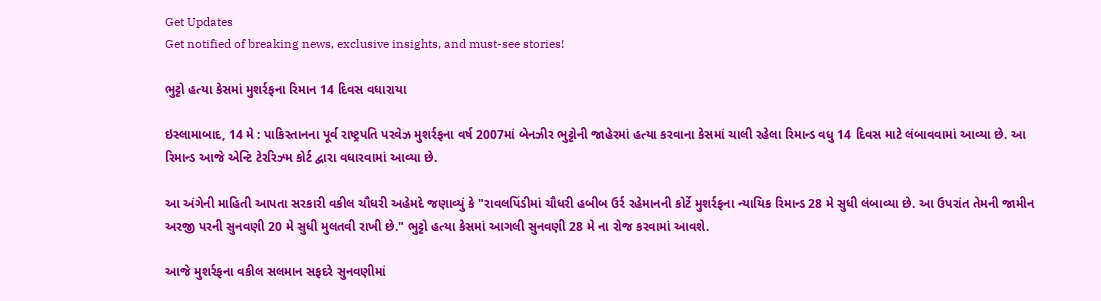Get Updates
Get notified of breaking news, exclusive insights, and must-see stories!

ભુટ્ટો હત્યા કેસમાં મુશર્રફના રિમાન 14 દિવસ વધારાયા

ઇસ્લામાબાદ, 14 મે : પાકિસ્તાનના પૂર્વ રાષ્ટ્રપતિ પરવેઝ મુશર્રફના વર્ષ 2007માં બેનઝીર ભુટ્ટોની જાહેરમાં હત્યા કરવાના કેસમાં ચાલી રહેલા રિમાન્ડ વધુ 14 દિવસ માટે લંબાવવામાં આવ્યા છે. આ રિમાન્ડ આજે એન્ટિ ટેરરિઝ્મ કોર્ટ દ્વારા વધારવામાં આવ્યા છે.

આ અંગેની માહિતી આપતા સરકારી વકીલ ચૌધરી અહેમદે જણાવ્યું કે "રાવલપિંડીમાં ચૌધરી હબીબ ઉર્ર રહેમાનની કોર્ટે મુશર્રફના ન્યાયિક રિમાન્ડ 28 મે સુધી લંબાવ્યા છે. આ ઉપરાંત તેમની જામીન અરજી પરની સુનવણી 20 મે સુધી મુલતવી રાખી છે." ભુટ્ટો હત્યા કેસમાં આગલી સુનવણી 28 મે ના રોજ કરવામાં આવશે.

આજે મુશર્રફના વકીલ સલમાન સફદરે સુનવણીમાં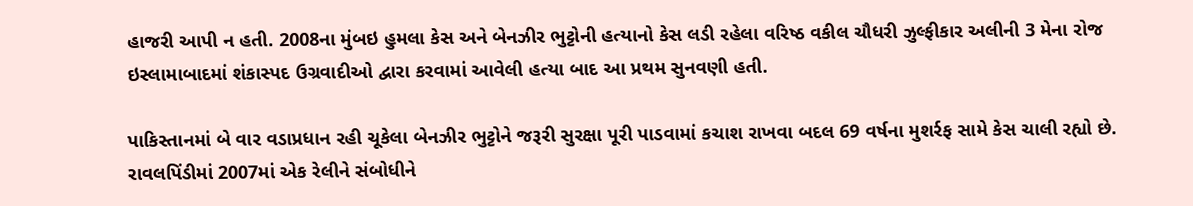હાજરી આપી ન હતી. 2008ના મુંબઇ હુમલા કેસ અને બેનઝીર ભુટ્ટોની હત્યાનો કેસ લડી રહેલા વરિષ્ઠ વકીલ ચૌધરી ઝુલ્ફીકાર અલીની 3 મેના રોજ ઇસ્લામાબાદમાં શંકાસ્પદ ઉગ્રવાદીઓ દ્વારા કરવામાં આવેલી હત્યા બાદ આ પ્રથમ સુનવણી હતી.

પાકિસ્તાનમાં બે વાર વડાપ્રધાન રહી ચૂકેલા બેનઝીર ભુટ્ટોને જરૂરી સુરક્ષા પૂરી પાડવામાં કચાશ રાખવા બદલ 69 વર્ષના મુશર્રફ સામે કેસ ચાલી રહ્યો છે. રાવલપિંડીમાં 2007માં એક રેલીને સંબોધીને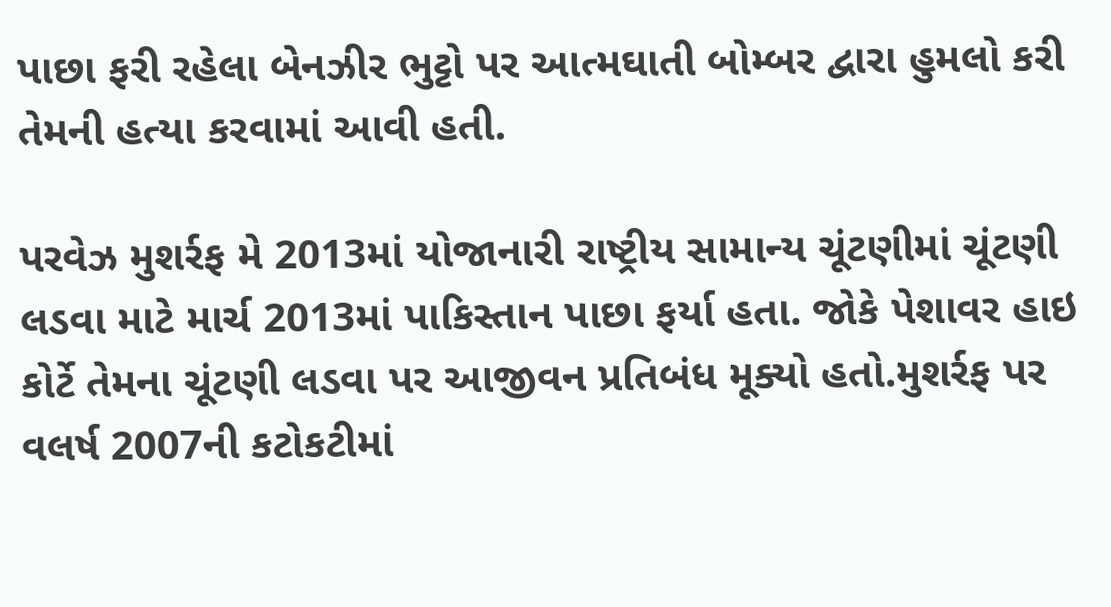પાછા ફરી રહેલા બેનઝીર ભુટ્ટો પર આત્મઘાતી બોમ્બર દ્વારા હુમલો કરી તેમની હત્યા કરવામાં આવી હતી.

પરવેઝ મુશર્રફ મે 2013માં યોજાનારી રાષ્ટ્રીય સામાન્ય ચૂંટણીમાં ચૂંટણી લડવા માટે માર્ચ 2013માં પાકિસ્તાન પાછા ફર્યા હતા. જોકે પેશાવર હાઇ કોર્ટે તેમના ચૂંટણી લડવા પર આજીવન પ્રતિબંધ મૂક્યો હતો.મુશર્રફ પર વલર્ષ 2007ની કટોકટીમાં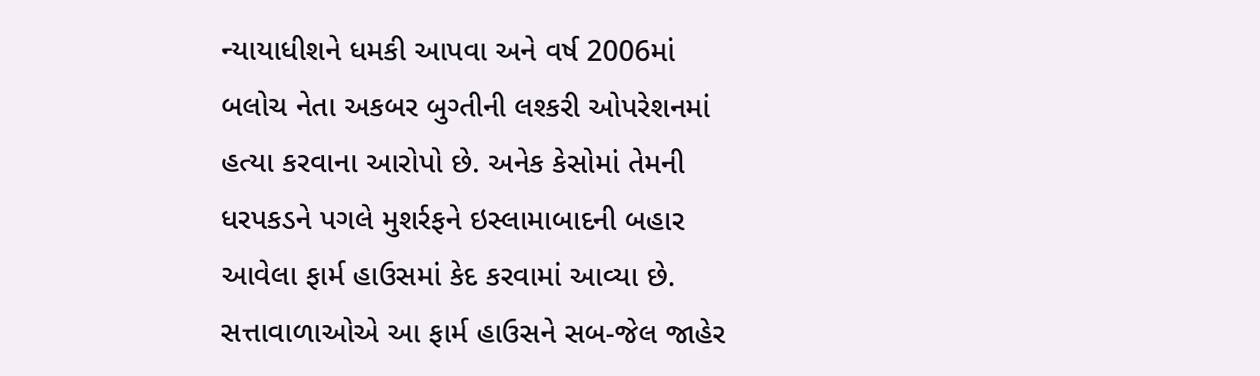ન્યાયાધીશને ધમકી આપવા અને વર્ષ 2006માં બલોચ નેતા અકબર બુગ્તીની લશ્કરી ઓપરેશનમાં હત્યા કરવાના આરોપો છે. અનેક કેસોમાં તેમની ધરપકડને પગલે મુશર્રફને ઇસ્લામાબાદની બહાર આવેલા ફાર્મ હાઉસમાં કેદ કરવામાં આવ્યા છે. સત્તાવાળાઓએ આ ફાર્મ હાઉસને સબ-જેલ જાહેર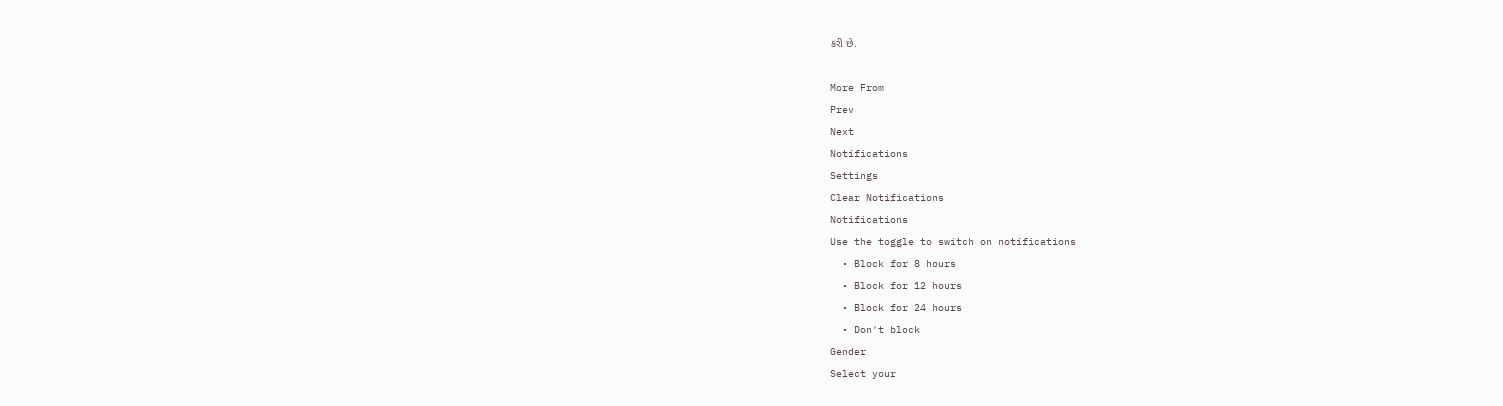કરી છે.

More From
Prev
Next
Notifications
Settings
Clear Notifications
Notifications
Use the toggle to switch on notifications
  • Block for 8 hours
  • Block for 12 hours
  • Block for 24 hours
  • Don't block
Gender
Select your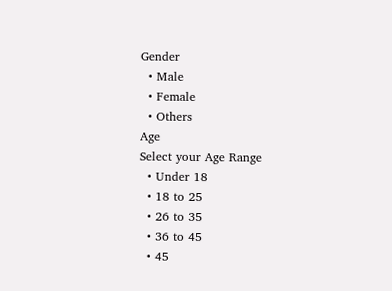Gender
  • Male
  • Female
  • Others
Age
Select your Age Range
  • Under 18
  • 18 to 25
  • 26 to 35
  • 36 to 45
  • 45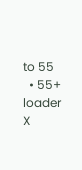to 55
  • 55+
loader
X